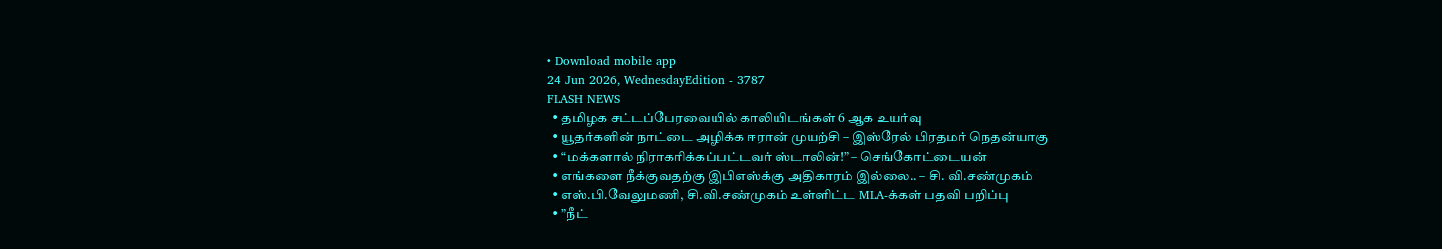• Download mobile app
24 Jun 2026, WednesdayEdition - 3787
FLASH NEWS
  • தமிழக சட்டப்பேரவையில் காலியிடங்கள் 6 ஆக உயர்வு
  • யூதர்களின் நாட்டை அழிக்க ஈரான் முயற்சி – இஸ்ரேல் பிரதமர் நெதன்யாகு
  • “மக்களால் நிராகரிக்கப்பட்டவர் ஸ்டாலின்!” – செங்கோட்டையன்
  • எங்களை நீக்குவதற்கு இபிஎஸ்க்கு அதிகாரம் இல்லை.. – சி. வி.சண்முகம்
  • எஸ்.பி.வேலுமணி, சி.வி.சண்முகம் உள்ளிட்ட MLA-க்கள் பதவி பறிப்பு
  • ”நீட்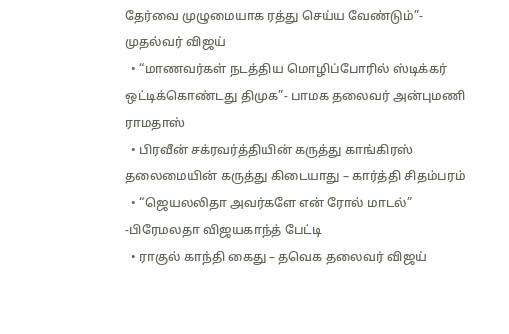தேர்வை முழுமையாக ரத்து செய்ய வேண்டும்”- முதல்வர் விஜய்
  • “மாணவர்கள் நடத்திய மொழிப்போரில் ஸ்டிக்கர் ஒட்டிக்கொண்டது திமுக”- பாமக தலைவர் அன்புமணி ராமதாஸ்
  • பிரவீன் சக்ரவர்த்தியின் கருத்து காங்கிரஸ் தலைமையின் கருத்து கிடையாது – கார்த்தி சிதம்பரம்
  • “ஜெயலலிதா அவர்களே என் ரோல் மாடல்” -பிரேமலதா விஜயகாந்த் பேட்டி
  • ராகுல் காந்தி கைது – தவெக தலைவர் விஜய்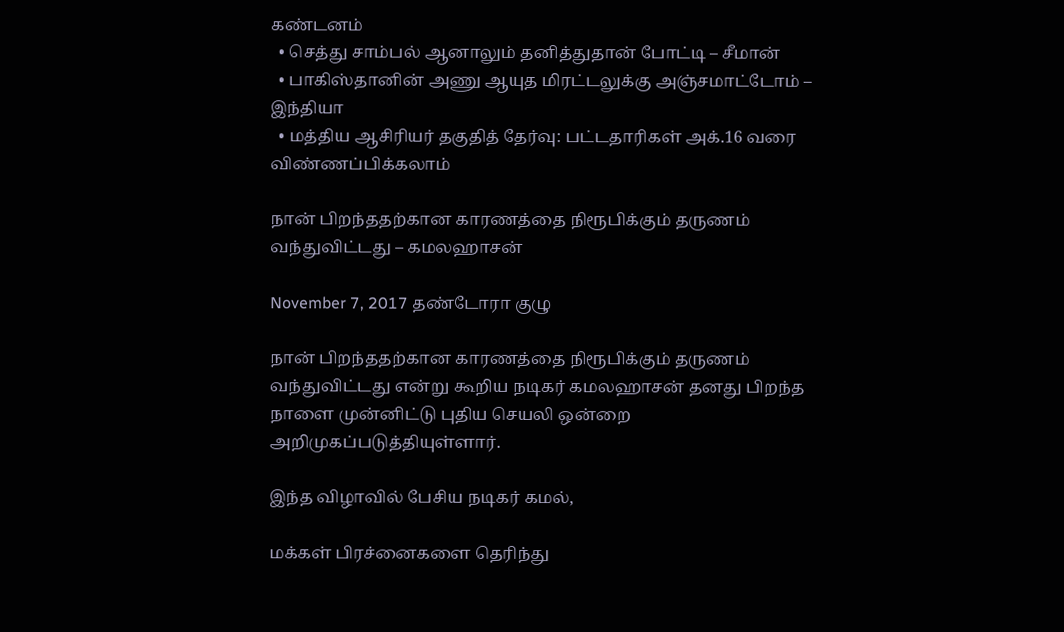கண்டனம்
  • செத்து சாம்பல் ஆனாலும் தனித்துதான் போட்டி – சீமான்
  • பாகிஸ்தானின் அணு ஆயுத மிரட்டலுக்கு அஞ்சமாட்டோம் – இந்தியா
  • மத்திய ஆசிரியர் தகுதித் தேர்வு: பட்டதாரிகள் அக்.16 வரை விண்ணப்பிக்கலாம்

நான் பிறந்ததற்கான காரணத்தை நிரூபிக்கும் தருணம் வந்துவிட்டது – கமலஹாசன்

November 7, 2017 தண்டோரா குழு

நான் பிறந்ததற்கான காரணத்தை நிரூபிக்கும் தருணம் வந்துவிட்டது என்று கூறிய நடிகர் கமலஹாசன் தனது பிறந்த நாளை முன்னிட்டு புதிய செயலி ஒன்றை அறிமுகப்படுத்தியுள்ளார்.

இந்த விழாவில் பேசிய நடிகர் கமல்,

மக்கள் பிரச்னைகளை தெரிந்து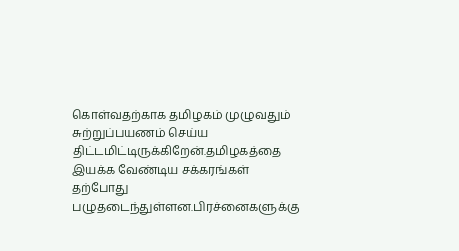கொள்வதற்காக தமிழகம் முழுவதும் சுற்றுப்பயணம் செய்ய திட்டமிட்டிருக்கிறேன்.தமிழகத்தை இயக்க வேண்டிய சக்கரங்கள் தற்போது பழுதடைந்துள்ளன.பிரச்னைகளுக்கு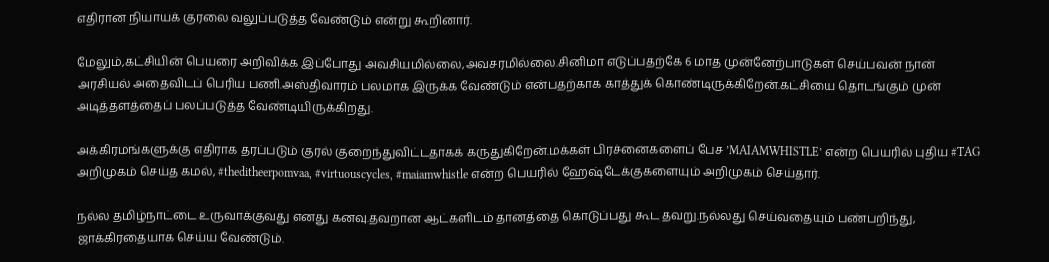எதிரான நியாயக் குரலை வலுப்படுத்த வேண்டும் என்று கூறினார்.

மேலும்,கட்சியின் பெயரை அறிவிக்க இப்போது அவசியமில்லை,அவசரமில்லை.சினிமா எடுப்பதற்கே 6 மாத முன்னேற்பாடுகள் செய்பவன் நான் அரசியல் அதைவிடப் பெரிய பணி.அஸ்திவாரம் பலமாக இருக்க வேண்டும் என்பதற்காக காத்துக் கொண்டிருக்கிறேன்.கட்சியை தொடங்கும் முன் அடித்தளத்தைப் பலப்படுத்த வேண்டியிருக்கிறது.

அக்கிரமங்களுக்கு எதிராக தரப்படும் குரல் குறைந்துவிட்டதாகக் கருதுகிறேன்.மக்கள் பிரச்னைகளைப் பேச ’MAIAMWHISTLE’ என்ற பெயரில் புதிய #TAG அறிமுகம் செய்த கமல், #theditheerpomvaa, #virtuouscycles, #maiamwhistle என்ற பெயரில் ஹேஷ்டேக்குகளையும் அறிமுகம் செய்தார்.

நல்ல தமிழ்நாட்டை உருவாக்குவது எனது கனவு.தவறான ஆட்களிடம் தானத்தை கொடுப்பது கூட தவறு.நல்லது செய்வதையும் பண்பறிந்து, ஜாக்கிரதையாக செய்ய வேண்டும்.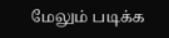மேலும் படிக்க